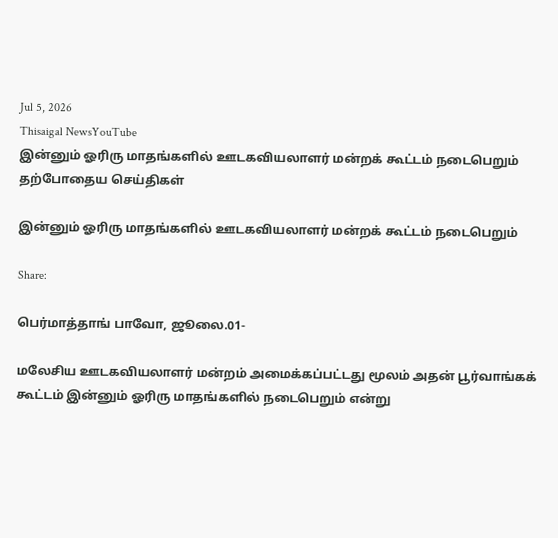Jul 5, 2026
Thisaigal NewsYouTube
இன்னும் ஓரிரு மாதங்களில் ஊடகவியலாளர் மன்றக் கூட்டம் நடைபெறும்
தற்போதைய செய்திகள்

இன்னும் ஓரிரு மாதங்களில் ஊடகவியலாளர் மன்றக் கூட்டம் நடைபெறும்

Share:

பெர்மாத்தாங் பாவோ, ஜூலை.01-

மலேசிய ஊடகவியலாளர் மன்றம் அமைக்கப்பட்டது மூலம் அதன் பூர்வாங்கக் கூட்டம் இன்னும் ஓரிரு மாதங்களில் நடைபெறும் என்று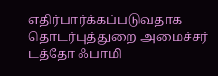எதிர்பார்க்கப்படுவதாக தொடர்புத்துறை அமைச்சர் டத்தோ ஃபாமி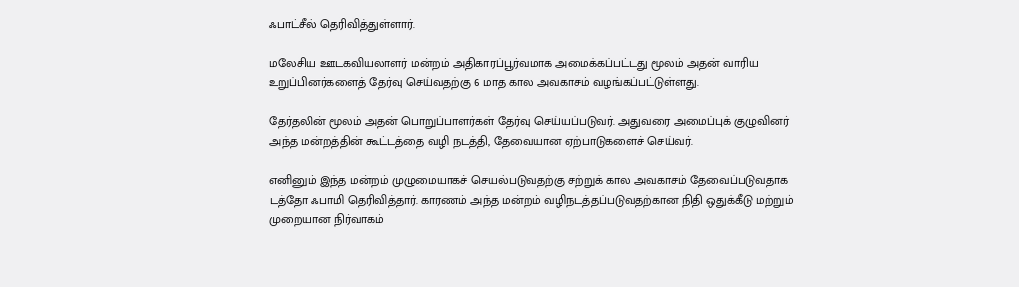ஃபாட்சீல் தெரிவித்துள்ளார்.

மலேசிய ஊடகவியலாளர் மன்றம் அதிகாரப்பூர்வமாக அமைக்கப்பட்டது மூலம் அதன் வாரிய உறுப்பினர்களைத் தேர்வு செய்வதற்கு 6 மாத கால அவகாசம் வழங்கப்பட்டுள்ளது.

தேர்தலின் மூலம் அதன் பொறுப்பாளர்கள் தேர்வு செய்யப்படுவர். அதுவரை அமைப்புக் குழுவினர் அந்த மன்றத்தின் கூட்டத்தை வழி நடத்தி, தேவையான ஏற்பாடுகளைச் செய்வர்.

எனினும் இந்த மன்றம் முழுமையாகச் செயல்படுவதற்கு சற்றுக் கால அவகாசம் தேவைப்படுவதாக டத்தோ ஃபாமி தெரிவித்தார். காரணம் அந்த மன்றம் வழிநடத்தப்படுவதற்கான நிதி ஒதுக்கீடு மற்றும் முறையான நிர்வாகம்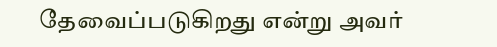தேவைப்படுகிறது என்று அவர்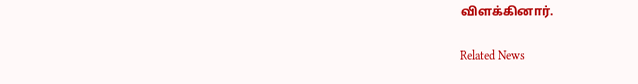விளக்கினார்.

Related News